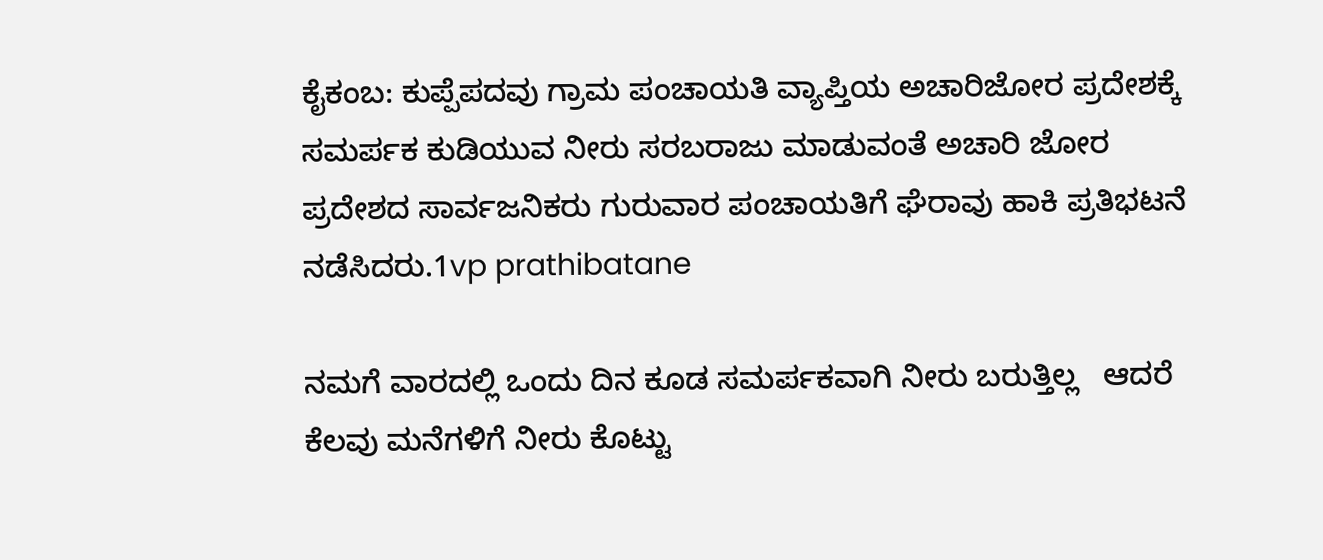ಕೈಕಂಬ: ಕುಪ್ಪೆಪದವು ಗ್ರಾಮ ಪಂಚಾಯತಿ ವ್ಯಾಪ್ತಿಯ ಅಚಾರಿಜೋರ ಪ್ರದೇಶಕ್ಕೆ ಸಮರ್ಪಕ ಕುಡಿಯುವ ನೀರು ಸರಬರಾಜು ಮಾಡುವಂತೆ ಅಚಾರಿ ಜೋರ ಪ್ರದೇಶದ ಸಾರ್ವಜನಿಕರು ಗುರುವಾರ ಪಂಚಾಯತಿಗೆ ಘೆರಾವು ಹಾಕಿ ಪ್ರತಿಭಟನೆ ನಡೆಸಿದರು.1vp prathibatane

ನಮಗೆ ವಾರದಲ್ಲಿ ಒಂದು ದಿನ ಕೂಡ ಸಮರ್ಪಕವಾಗಿ ನೀರು ಬರುತ್ತಿಲ್ಲ   ಆದರೆ ಕೆಲವು ಮನೆಗಳಿಗೆ ನೀರು ಕೊಟ್ಟು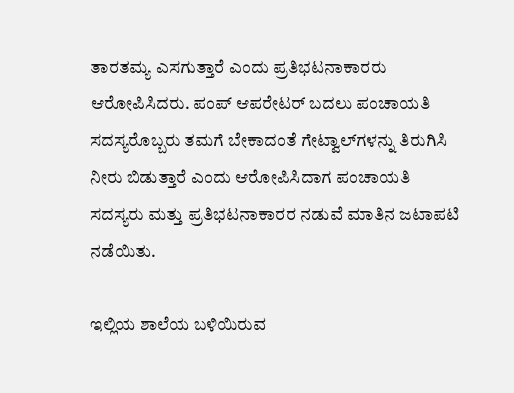ತಾರತಮ್ಯ ಎಸಗುತ್ತಾರೆ ಎಂದು ಪ್ರತಿಭಟನಾಕಾರರು ಆರೋಪಿಸಿದರು. ಪಂಪ್ ಆಪರೇಟರ್ ಬದಲು ಪಂಚಾಯತಿ ಸದಸ್ಯರೊಬ್ಬರು ತಮಗೆ ಬೇಕಾದಂತೆ ಗೇಟ್ವಾಲ್‍ಗಳನ್ನು ತಿರುಗಿಸಿ ನೀರು ಬಿಡುತ್ತಾರೆ ಎಂದು ಆರೋಪಿಸಿದಾಗ ಪಂಚಾಯತಿ ಸದಸ್ಯರು ಮತ್ತು ಪ್ರತಿಭಟನಾಕಾರರ ನಡುವೆ ಮಾತಿನ ಜಟಾಪಟಿ ನಡೆಯಿತು.

ಇಲ್ಲಿಯ ಶಾಲೆಯ ಬಳಿಯಿರುವ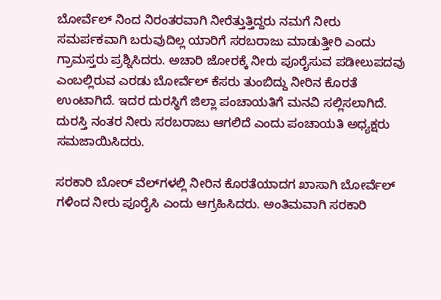ಬೋರ್ವೆಲ್ ನಿಂದ ನಿರಂತರವಾಗಿ ನೀರೆತ್ತುತ್ತಿದ್ದರು ನಮಗೆ ನೀರು ಸಮರ್ಪಕವಾಗಿ ಬರುವುದಿಲ್ಲ ಯಾರಿಗೆ ಸರಬರಾಜು ಮಾಡುತ್ತೀರಿ ಎಂದು ಗ್ರಾಮಸ್ತರು ಪ್ರಶ್ನಿಸಿದರು. ಅಚಾರಿ ಜೋರಕ್ಕೆ ನೀರು ಪೂರೈಸುವ ಪಡೀಲುಪದವು ಎಂಬಲ್ಲಿರುವ ಎರಡು ಬೋರ್ವೆಲ್ ಕೆಸರು ತುಂಬಿದ್ದು ನೀರಿನ ಕೊರತೆ ಉಂಟಾಗಿದೆ. ಇದರ ದುರಸ್ಥಿಗೆ ಜಿಲ್ಲಾ ಪಂಚಾಯತಿಗೆ ಮನವಿ ಸಲ್ಲಿಸಲಾಗಿದೆ. ದುರಸ್ತಿ ನಂತರ ನೀರು ಸರಬರಾಜು ಆಗಲಿದೆ ಎಂದು ಪಂಚಾಯತಿ ಅಧ್ಯಕ್ಷರು ಸಮಜಾಯಿಸಿದರು.

ಸರಕಾರಿ ಬೋರ್ ವೆಲ್‍ಗಳಲ್ಲಿ ನೀರಿನ ಕೊರತೆಯಾದಗ ಖಾಸಾಗಿ ಬೋರ್ವೆಲ್ ಗಳಿಂದ ನೀರು ಪೂರೈಸಿ ಎಂದು ಆಗ್ರಹಿಸಿದರು. ಅಂತಿಮವಾಗಿ ಸರಕಾರಿ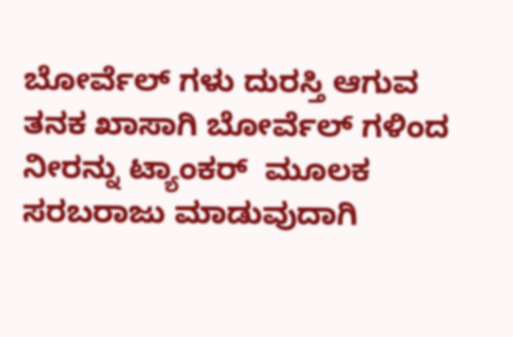ಬೋರ್ವೆಲ್ ಗಳು ದುರಸ್ತಿ ಆಗುವ ತನಕ ಖಾಸಾಗಿ ಬೋರ್ವೆಲ್ ಗಳಿಂದ ನೀರನ್ನು ಟ್ಯಾಂಕರ್  ಮೂಲಕ ಸರಬರಾಜು ಮಾಡುವುದಾಗಿ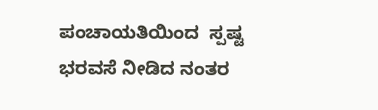ಪಂಚಾಯತಿಯಿಂದ  ಸ್ಪಷ್ಟ ಭರವಸೆ ನೀಡಿದ ನಂತರ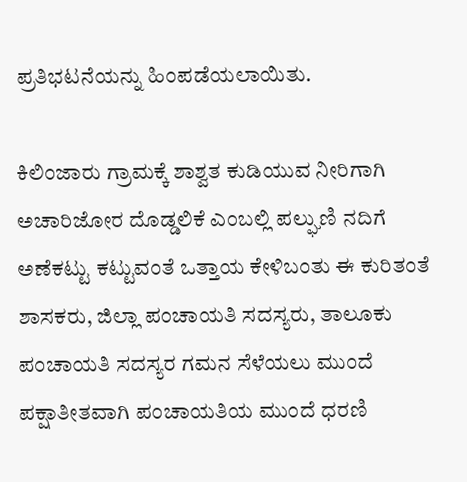ಪ್ರತಿಭಟನೆಯನ್ನು ಹಿಂಪಡೆಯಲಾಯಿತು.

ಕಿಲಿಂಜಾರು ಗ್ರಾಮಕ್ಕೆ ಶಾಶ್ವತ ಕುಡಿಯುವ ನೀರಿಗಾಗಿ ಅಚಾರಿಜೋರ ದೊಡ್ಡಲಿಕೆ ಎಂಬಲ್ಲಿ ಪಲ್ಘುಣಿ ನದಿಗೆ ಅಣೆಕಟ್ಟು ಕಟ್ಟುವಂತೆ ಒತ್ತಾಯ ಕೇಳಿಬಂತು ಈ ಕುರಿತಂತೆ ಶಾಸಕರು, ಜಿಲ್ಲಾ ಪಂಚಾಯತಿ ಸದಸ್ಯರು, ತಾಲೂಕು ಪಂಚಾಯತಿ ಸದಸ್ಯರ ಗಮನ ಸೆಳೆಯಲು ಮುಂದೆ ಪಕ್ಷಾತೀತವಾಗಿ ಪಂಚಾಯತಿಯ ಮುಂದೆ ಧರಣಿ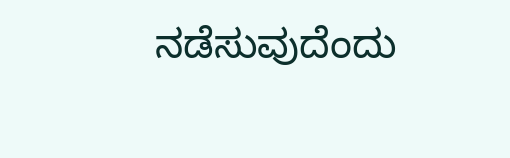ನಡೆಸುವುದೆಂದು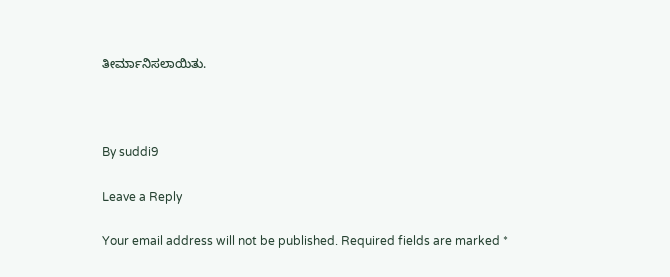ತೀರ್ಮಾನಿಸಲಾಯಿತು.



By suddi9

Leave a Reply

Your email address will not be published. Required fields are marked *